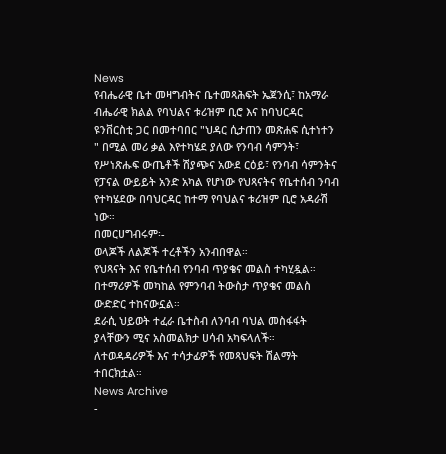News
የብሔራዊ ቤተ መዛግብትና ቤተመጻሕፍት ኤጀንሲ፣ ከአማራ ብሔራዊ ክልል የባህልና ቱሪዝም ቢሮ እና ከባህርዳር ዩንቨርስቲ ጋር በመተባበር "ህዳር ሲታጠን መጽሐፍ ሲተነተን " በሚል መሪ ቃል እየተካሄደ ያለው የንባብ ሳምንት፣ የሥነጽሑፍ ውጤቶች ሽያጭና አውደ ርዕይ፣ የንባብ ሳምንትና የፓናል ውይይት አንድ አካል የሆነው የህጻናትና የቤተሰብ ንባብ የተካሄደው በባህርዳር ከተማ የባህልና ቱሪዝም ቢሮ አዳራሽ ነው።
በመርሀግብሩም፡-
ወላጆች ለልጆች ተረቶችን አንብበዋል።
የህጻናት እና የቤተሰብ የንባብ ጥያቄና መልስ ተካሂዷል።
በተማሪዎች መካከል የምንባብ ትውስታ ጥያቄና መልስ ውድድር ተከናውኗል።
ደራሲ ህይወት ተፈራ ቤተስብ ለንባብ ባህል መስፋፋት ያላቸውን ሚና አስመልክታ ሀሳብ አካፍላለች።
ለተወዳዳሪዎች እና ተሳታፊዎች የመጻህፍት ሽልማት ተበርክቷል።
News Archive
-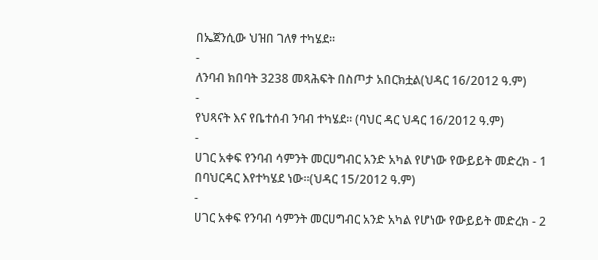በኤጀንሲው ህዝበ ገለፃ ተካሄደ፡፡
-
ለንባብ ክበባት 3238 መጻሕፍት በስጦታ አበርክቷል(ህዳር 16/2012 ዓ.ም)
-
የህጻናት እና የቤተሰብ ንባብ ተካሄደ። (ባህር ዳር ህዳር 16/2012 ዓ.ም)
-
ሀገር አቀፍ የንባብ ሳምንት መርሀግብር አንድ አካል የሆነው የውይይት መድረክ - 1 በባህርዳር እየተካሄደ ነው።(ህዳር 15/2012 ዓ.ም)
-
ሀገር አቀፍ የንባብ ሳምንት መርሀግብር አንድ አካል የሆነው የውይይት መድረክ - 2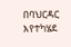በባህርዳር እየተካሄደ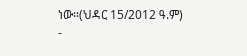ነው።(ህዳር 15/2012 ዓ.ም)
-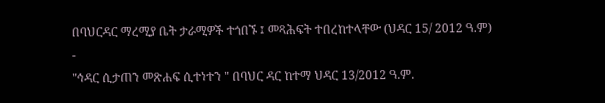በባህርዳር ማረሚያ ቤት ታራሚዎች ተጎበኙ ፤ መጻሕፍት ተበረከተላቸው (ህዳር 15/ 2012 ዓ.ም)
-
"ኅዳር ሲታጠን መጽሐፍ ሲተነተን " በባህር ዳር ከተማ ህዳር 13/2012 ዓ.ም.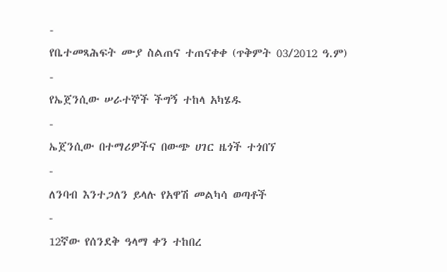-
የቤተመጻሕፍት ሙያ ስልጠና ተጠናቀቀ (ጥቅምት 03/2012 ዓ.ም)
-
የኤጀንሲው ሠራተኞች ችግኝ ተከላ አካሄዱ
-
ኤጀንሲው በተማሪዎችና በውጭ ሀገር ዜጎች ተጎበኘ
-
ለንባብ እንተጋለን ይላሉ የአዋሽ መልካሳ ወጣቶች
-
12ኛው የሰንደቅ ዓላማ ቀን ተከበረ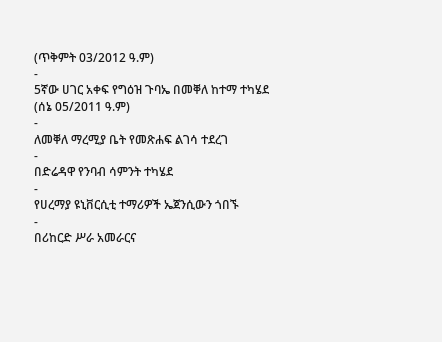(ጥቅምት 03/2012 ዓ.ም)
-
5ኛው ሀገር አቀፍ የግዕዝ ጉባኤ በመቐለ ከተማ ተካሄደ (ሰኔ 05/2011 ዓ.ም)
-
ለመቐለ ማረሚያ ቤት የመጽሐፍ ልገሳ ተደረገ
-
በድሬዳዋ የንባብ ሳምንት ተካሄደ
-
የሀረማያ ዩኒቨርሲቲ ተማሪዎች ኤጀንሲውን ጎበኙ
-
በሪከርድ ሥራ አመራርና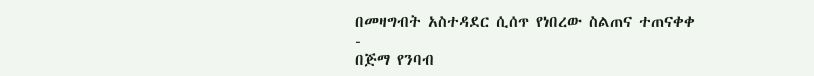በመዛግብት አስተዳደር ሲሰጥ የነበረው ስልጠና ተጠናቀቀ
-
በጅማ የንባብ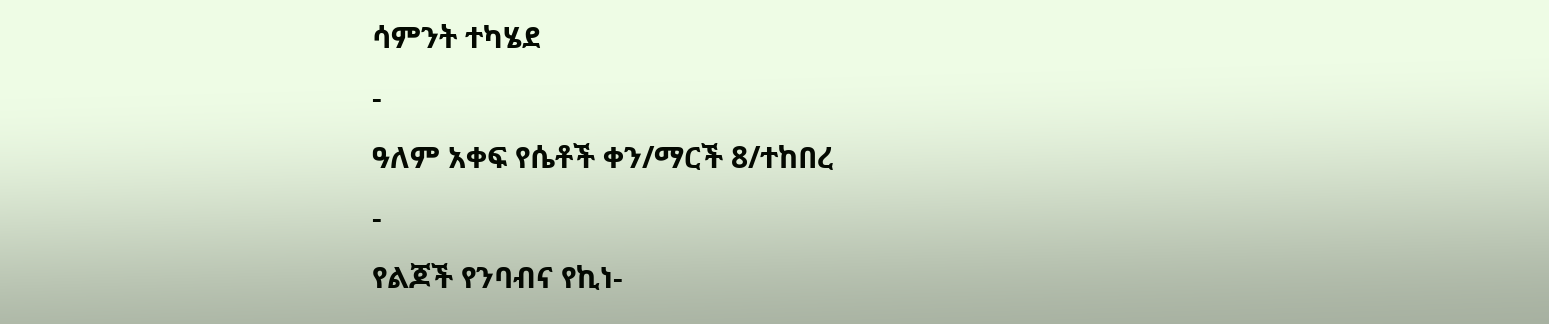ሳምንት ተካሄደ
-
ዓለም አቀፍ የሴቶች ቀን/ማርች 8/ተከበረ
-
የልጆች የንባብና የኪነ-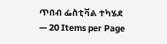ጥበብ ፌስቲቫል ተካሄደ
— 20 Items per Page